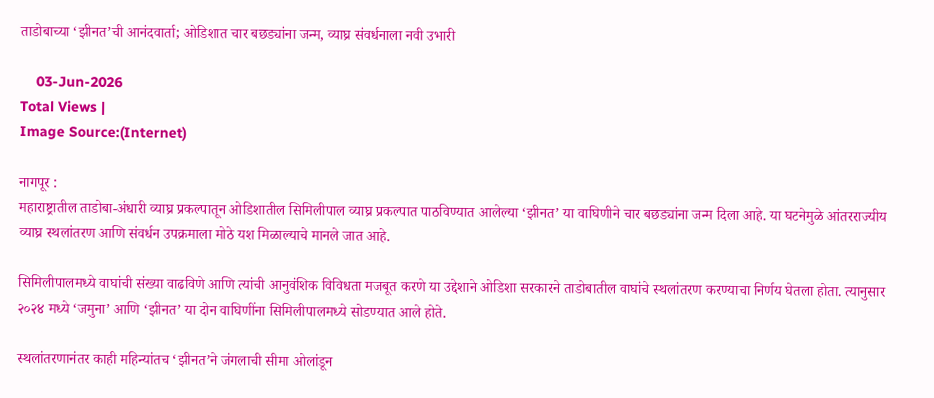ताडोबाच्या ‘झीनत’ची आनंदवार्ता; ओडिशात चार बछड्यांना जन्म, व्याघ्र संवर्धनाला नवी उभारी

    03-Jun-2026
Total Views |
Image Source:(Internet)

नागपूर :
महाराष्ट्रातील ताडोबा-अंधारी व्याघ्र प्रकल्पातून ओडिशातील सिमिलीपाल व्याघ्र प्रकल्पात पाठविण्यात आलेल्या ‘झीनत’ या वाघिणीने चार बछड्यांना जन्म दिला आहे. या घटनेमुळे आंतरराज्यीय व्याघ्र स्थलांतरण आणि संवर्धन उपक्रमाला मोठे यश मिळाल्याचे मानले जात आहे.

सिमिलीपालमध्ये वाघांची संख्या वाढविणे आणि त्यांची आनुवंशिक विविधता मजबूत करणे या उद्देशाने ओडिशा सरकारने ताडोबातील वाघांचे स्थलांतरण करण्याचा निर्णय घेतला होता. त्यानुसार २०२४ मध्ये ‘जमुना’ आणि ‘झीनत’ या दोन वाघिणींना सिमिलीपालमध्ये सोडण्यात आले होते.

स्थलांतरणानंतर काही महिन्यांतच ‘झीनत’ने जंगलाची सीमा ओलांडून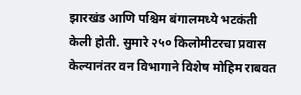झारखंड आणि पश्चिम बंगालमध्ये भटकंती केली होती. सुमारे २५० किलोमीटरचा प्रवास केल्यानंतर वन विभागाने विशेष मोहिम राबवत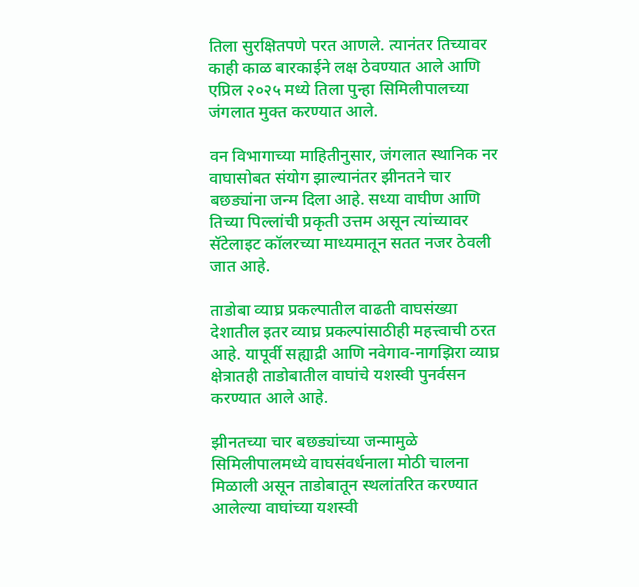तिला सुरक्षितपणे परत आणले. त्यानंतर तिच्यावर काही काळ बारकाईने लक्ष ठेवण्यात आले आणि एप्रिल २०२५ मध्ये तिला पुन्हा सिमिलीपालच्या जंगलात मुक्त करण्यात आले.

वन विभागाच्या माहितीनुसार, जंगलात स्थानिक नर वाघासोबत संयोग झाल्यानंतर झीनतने चार बछड्यांना जन्म दिला आहे. सध्या वाघीण आणि तिच्या पिल्लांची प्रकृती उत्तम असून त्यांच्यावर सॅटेलाइट कॉलरच्या माध्यमातून सतत नजर ठेवली जात आहे.

ताडोबा व्याघ्र प्रकल्पातील वाढती वाघसंख्या देशातील इतर व्याघ्र प्रकल्पांसाठीही महत्त्वाची ठरत आहे. यापूर्वी सह्याद्री आणि नवेगाव-नागझिरा व्याघ्र क्षेत्रातही ताडोबातील वाघांचे यशस्वी पुनर्वसन करण्यात आले आहे.

झीनतच्या चार बछड्यांच्या जन्मामुळे सिमिलीपालमध्ये वाघसंवर्धनाला मोठी चालना मिळाली असून ताडोबातून स्थलांतरित करण्यात आलेल्या वाघांच्या यशस्वी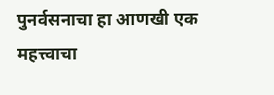पुनर्वसनाचा हा आणखी एक महत्त्वाचा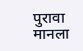पुरावा मानला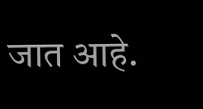जात आहे.